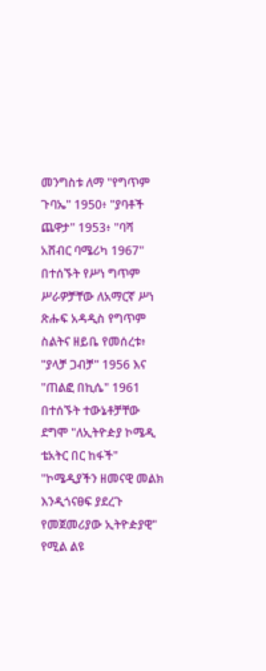መንግስቱ ለማ "የግጥም ጉባኤ" 1950፥ "ያባቶች ጨዋታ" 1953፥ "ባሻ አሸብር ባሜሪካ 1967" በተሰኙት የሥነ ግጥም ሥራዎቻቸው ለአማርኛ ሥነ ጽሑፍ አዳዲስ የግጥም ስልትና ዘይቤ የመሰረቱ፥ "ያላቻ ጋብቻ" 1956 እና "ጠልፎ በኪሴ" 1961 በተሰኙት ተውኔቶቻቸው ደግሞ "ለኢትዮዽያ ኮሜዲ ቴአትር በር ከፋች" "ኮሜዲያችን ዘመናዊ መልክ እንዲጎናፀፍ ያደረጉ የመጀመሪያው ኢትዮዽያዊ" የሚል ልዩ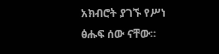አክብሮት ያገኙ የሥነ ፅሑፍ ሰው ናቸው።